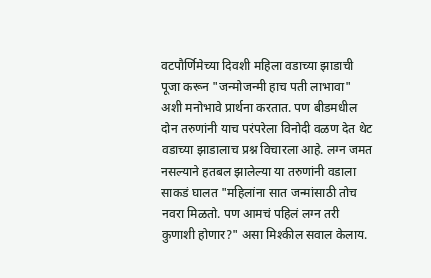वटपौर्णिमेच्या दिवशी महिला वडाच्या झाडाची पूजा करून "जन्मोजन्मी हाच पती लाभावा" अशी मनोभावे प्रार्थना करतात. पण बीडमधील दोन तरुणांनी याच परंपरेला विनोदी वळण देत थेट वडाच्या झाडालाच प्रश्न विचारला आहे. लग्न जमत नसल्याने हतबल झालेल्या या तरुणांनी वडाला साकडं घालत "महिलांना सात जन्मांसाठी तोच नवरा मिळतो. पण आमचं पहिलं लग्न तरी कुणाशी होणार?" असा मिश्कील सवाल केलाय.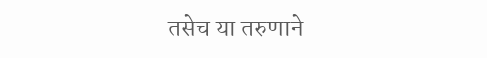तसेच या तरुणाने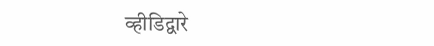व्हीडिद्वारे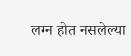लग्न होत नसलेल्या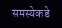समस्येकडे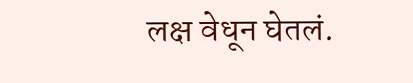लक्ष वेधून घेतलं.